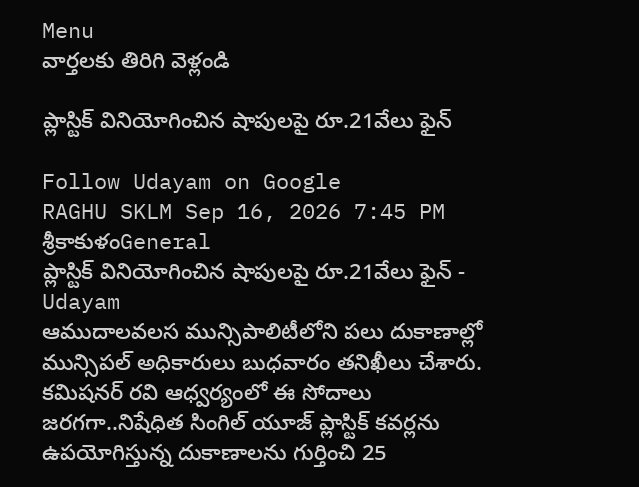Menu
వార్తలకు తిరిగి వెళ్లండి

ప్లాస్టిక్ వినియోగించిన షాపులపై రూ.21వేలు ఫైన్

Follow Udayam on Google
RAGHU SKLM Sep 16, 2026 7:45 PM శ్రీకాకుళంGeneral
ప్లాస్టిక్ వినియోగించిన షాపులపై రూ.21వేలు ఫైన్ - Udayam
ఆముదాలవలస మున్సిపాలిటీలోని పలు దుకాణాల్లో మున్సిపల్ అధికారులు బుధవారం తనిఖీలు చేశారు. కమిషనర్ రవి ఆధ్వర్యంలో ఈ సోదాలు జరగగా..నిషేధిత సింగిల్ యూజ్ ప్లాస్టిక్ కవర్లను ఉపయోగిస్తున్న దుకాణాలను గుర్తించి 25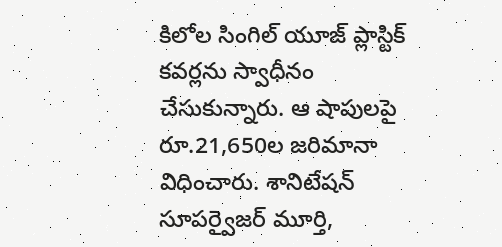కిలోల సింగిల్ యూజ్ ప్లాస్టిక్ కవర్లను స్వాధీనం చేసుకున్నారు. ఆ షాపులపై రూ.21,650ల జరిమానా విధించారు. శానిటేషన్ సూపర్వైజర్ మూర్తి,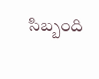సిబ్బంది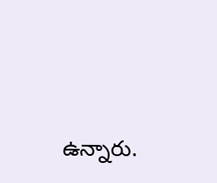ఉన్నారు.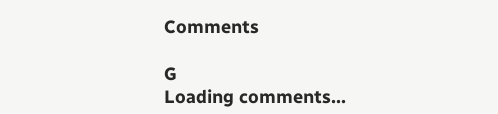Comments

G
Loading comments...